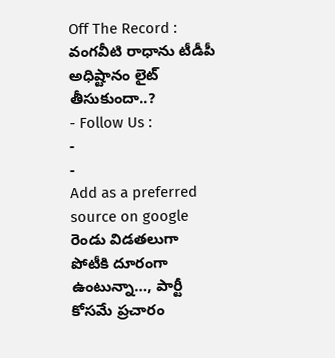Off The Record : వంగవీటి రాధాను టీడీపీ అధిష్టానం లైట్ తీసుకుందా..?
- Follow Us :
-
-
Add as a preferred
source on google
రెండు విడతలుగా పోటీకి దూరంగా ఉంటున్నా…, పార్టీ కోసమే ప్రచారం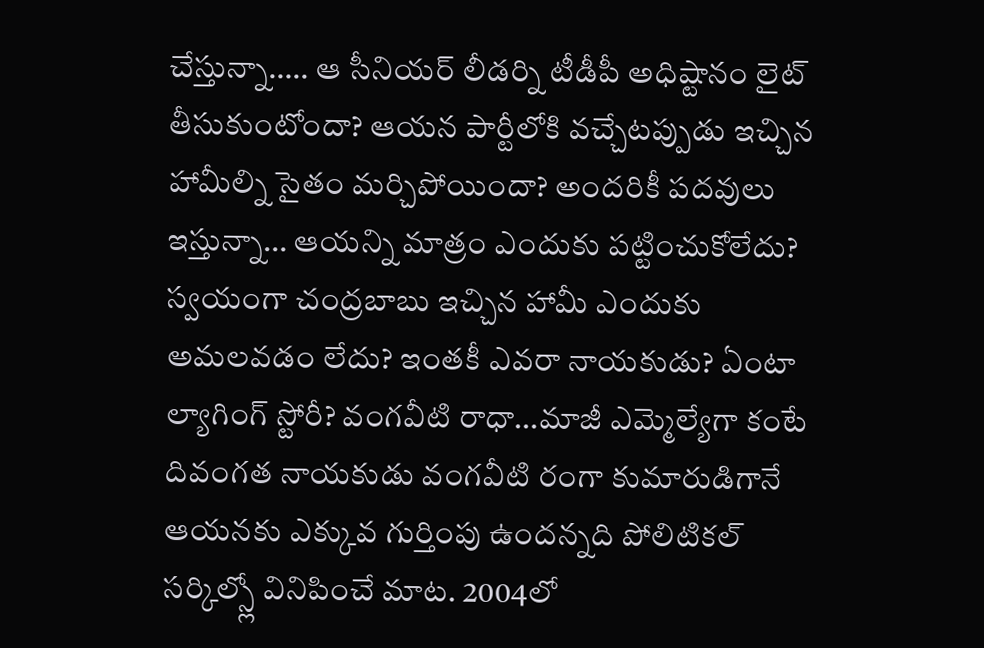చేస్తున్నా….. ఆ సీనియర్ లీడర్ని టీడీపీ అధిష్టానం లైట్ తీసుకుంటోందా? ఆయన పార్టీలోకి వచ్చేటప్పుడు ఇచ్చిన హామీల్ని సైతం మర్చిపోయిందా? అందరికీ పదవులు ఇస్తున్నా… ఆయన్ని మాత్రం ఎందుకు పట్టించుకోలేదు? స్వయంగా చంద్రబాబు ఇచ్చిన హామీ ఎందుకు అమలవడం లేదు? ఇంతకీ ఎవరా నాయకుడు? ఏంటా ల్యాగింగ్ స్టోరీ? వంగవీటి రాధా…మాజీ ఎమ్మెల్యేగా కంటే దివంగత నాయకుడు వంగవీటి రంగా కుమారుడిగానే ఆయనకు ఎక్కువ గుర్తింపు ఉందన్నది పోలిటికల్ సర్కిల్స్లో వినిపించే మాట. 2004లో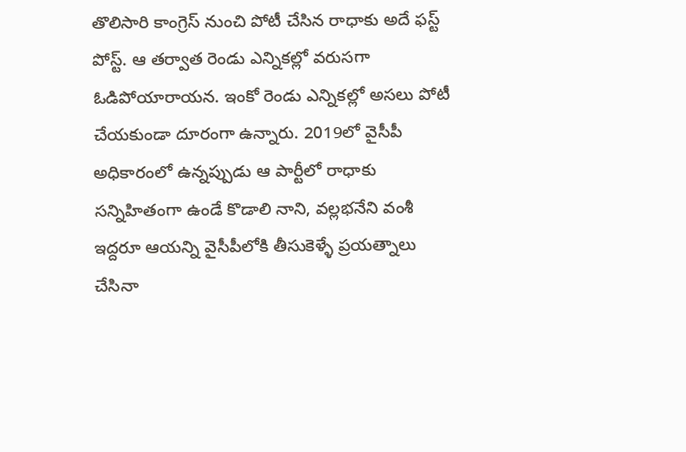తొలిసారి కాంగ్రెస్ నుంచి పోటీ చేసిన రాధాకు అదే ఫస్ట్ పోస్ట్. ఆ తర్వాత రెండు ఎన్నికల్లో వరుసగా ఓడిపోయారాయన. ఇంకో రెండు ఎన్నికల్లో అసలు పోటీ చేయకుండా దూరంగా ఉన్నారు. 2019లో వైసీపీ అధికారంలో ఉన్నప్పుడు ఆ పార్టీలో రాధాకు సన్నిహితంగా ఉండే కొడాలి నాని, వల్లభనేని వంశీ ఇద్దరూ ఆయన్ని వైసీపీలోకి తీసుకెళ్ళే ప్రయత్నాలు చేసినా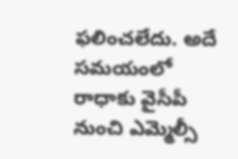ఫలించలేదు. అదే సమయంలో రాధాకు వైసీపీ నుంచి ఎమ్మెల్సీ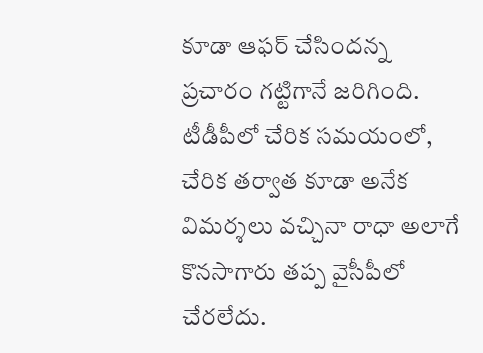కూడా ఆఫర్ చేసిందన్న ప్రచారం గట్టిగానే జరిగింది. టీడీపీలో చేరిక సమయంలో, చేరిక తర్వాత కూడా అనేక విమర్శలు వచ్చినా రాధా అలాగే కొనసాగారు తప్ప వైసీపీలో చేరలేదు.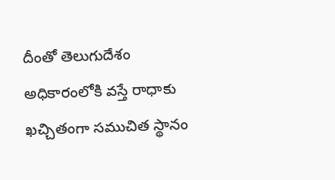దీంతో తెలుగుదేశం అధికారంలోకి వస్తే రాధాకు ఖచ్చితంగా సముచిత స్థానం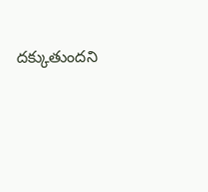దక్కుతుందని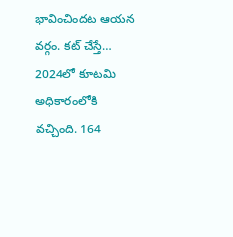భావించిందట ఆయన వర్గం. కట్ చేస్తే… 2024లో కూటమి అధికారంలోకి వచ్చింది. 164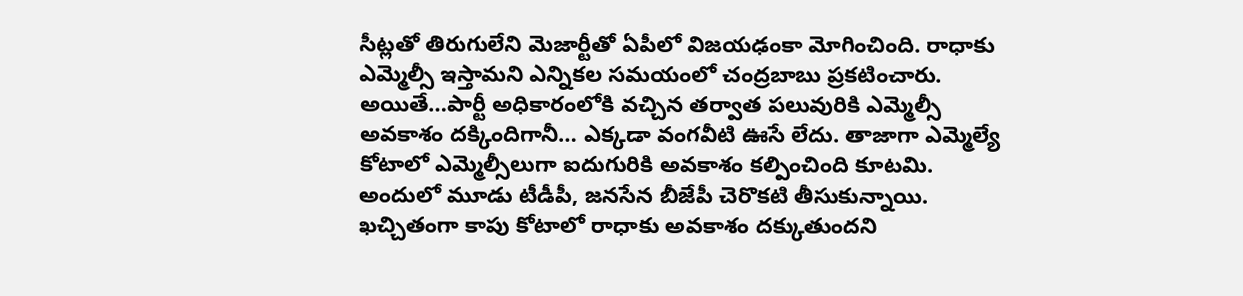సీట్లతో తిరుగులేని మెజార్టీతో ఏపీలో విజయఢంకా మోగించింది. రాధాకు ఎమ్మెల్సీ ఇస్తామని ఎన్నికల సమయంలో చంద్రబాబు ప్రకటించారు. అయితే…పార్టీ అధికారంలోకి వచ్చిన తర్వాత పలువురికి ఎమ్మెల్సీ అవకాశం దక్కిందిగానీ… ఎక్కడా వంగవీటి ఊసే లేదు. తాజాగా ఎమ్మెల్యే కోటాలో ఎమ్మెల్సీలుగా ఐదుగురికి అవకాశం కల్పించింది కూటమి.
అందులో మూడు టీడీపీ, జనసేన బీజేపీ చెరొకటి తీసుకున్నాయి. ఖచ్చితంగా కాపు కోటాలో రాధాకు అవకాశం దక్కుతుందని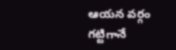ఆయన వర్గం గట్టిగానే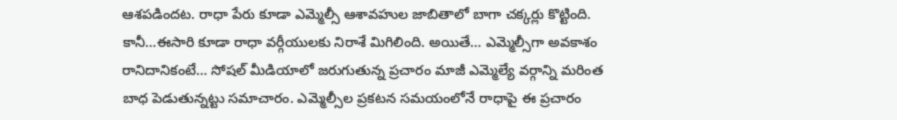ఆశపడిందట. రాధా పేరు కూడా ఎమ్మెల్సీ ఆశావహుల జాబితాలో బాగా చక్కర్లు కొట్టింది. కానీ…ఈసారి కూడా రాధా వర్గీయులకు నిరాశే మిగిలింది. అయితే… ఎమ్మెల్సీగా అవకాశం రానిదానికంటే… సోషల్ మీడియాలో జరుగుతున్న ప్రచారం మాజీ ఎమ్మెల్యే వర్గాన్ని మరింత బాధ పెడుతున్నట్టు సమాచారం. ఎమ్మెల్సీల ప్రకటన సమయంలోనే రాధాపై ఈ ప్రచారం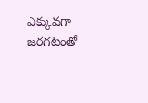ఎక్కువగా జరగటంతో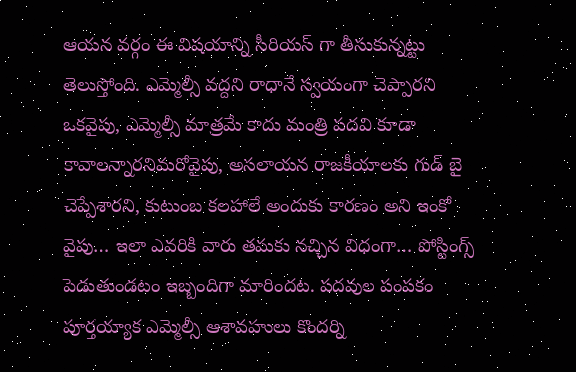ఆయన వర్గం ఈ విషయాన్ని సీరియస్ గా తీసుకున్నట్టు తెలుస్తోంది. ఎమ్మెల్సీ వద్దని రాధానే స్వయంగా చెప్పారని ఒకవైపు, ఎమ్మెల్సీ మాత్రమే కాదు మంత్రి పదవి కూడా కావాలన్నారనిమరోవైపు, అసలాయన రాజకీయాలకు గుడ్ బై చెప్పేశారని, కుటుంబ కలహాలే అందుకు కారణం అని ఇంకో వైపు… ఇలా ఎవరికి వారు తమకు నచ్చిన విధంగా… పోస్టింగ్స్ పెడుతుండటం ఇబ్బందిగా మారిందట. పదవుల పంపకం పూర్తయ్యాక ఎమ్మెల్సీ ఆశావహులు కొందర్ని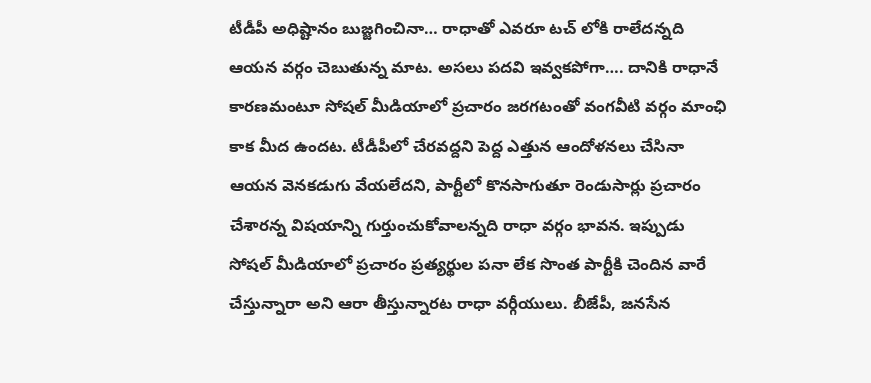టీడీపీ అధిష్టానం బుజ్జగించినా… రాధాతో ఎవరూ టచ్ లోకి రాలేదన్నది ఆయన వర్గం చెబుతున్న మాట. అసలు పదవి ఇవ్వకపోగా…. దానికి రాధానే కారణమంటూ సోషల్ మీడియాలో ప్రచారం జరగటంతో వంగవీటి వర్గం మాంఛి కాక మీద ఉందట. టీడీపీలో చేరవద్దని పెద్ద ఎత్తున ఆందోళనలు చేసినా ఆయన వెనకడుగు వేయలేదని, పార్టీలో కొనసాగుతూ రెండుసార్లు ప్రచారం చేశారన్న విషయాన్ని గుర్తుంచుకోవాలన్నది రాధా వర్గం భావన. ఇప్పుడు సోషల్ మీడియాలో ప్రచారం ప్రత్యర్థుల పనా లేక సొంత పార్టీకి చెందిన వారే చేస్తున్నారా అని ఆరా తీస్తున్నారట రాధా వర్గీయులు. బీజేపీ, జనసేన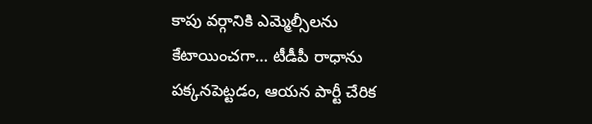కాపు వర్గానికి ఎమ్మెల్సీలను కేటాయించగా… టీడీపీ రాధాను పక్కనపెట్టడం, ఆయన పార్టీ చేరిక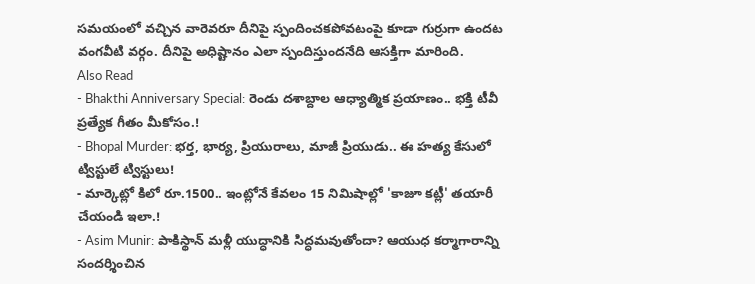సమయంలో వచ్చిన వారెవరూ దీనిపై స్పందించకపోవటంపై కూడా గుర్రుగా ఉందట వంగవీటి వర్గం. దీనిపై అధిష్టానం ఎలా స్పందిస్తుందనేది ఆసక్తిగా మారింది.
Also Read
- Bhakthi Anniversary Special: రెండు దశాబ్దాల ఆధ్యాత్మిక ప్రయాణం.. భక్తి టీవీ ప్రత్యేక గీతం మీకోసం.!
- Bhopal Murder: భర్త, భార్య, ప్రియురాలు, మాజీ ప్రియుడు.. ఈ హత్య కేసులో ట్విస్టులే ట్విస్టులు!
- మార్కెట్లో కిలో రూ.1500.. ఇంట్లోనే కేవలం 15 నిమిషాల్లో 'కాజూ కట్లీ' తయారీ చేయండి ఇలా.!
- Asim Munir: పాకిస్థాన్ మళ్లీ యుద్ధానికి సిద్ధమవుతోందా? ఆయుధ కర్మాగారాన్ని సందర్శించిన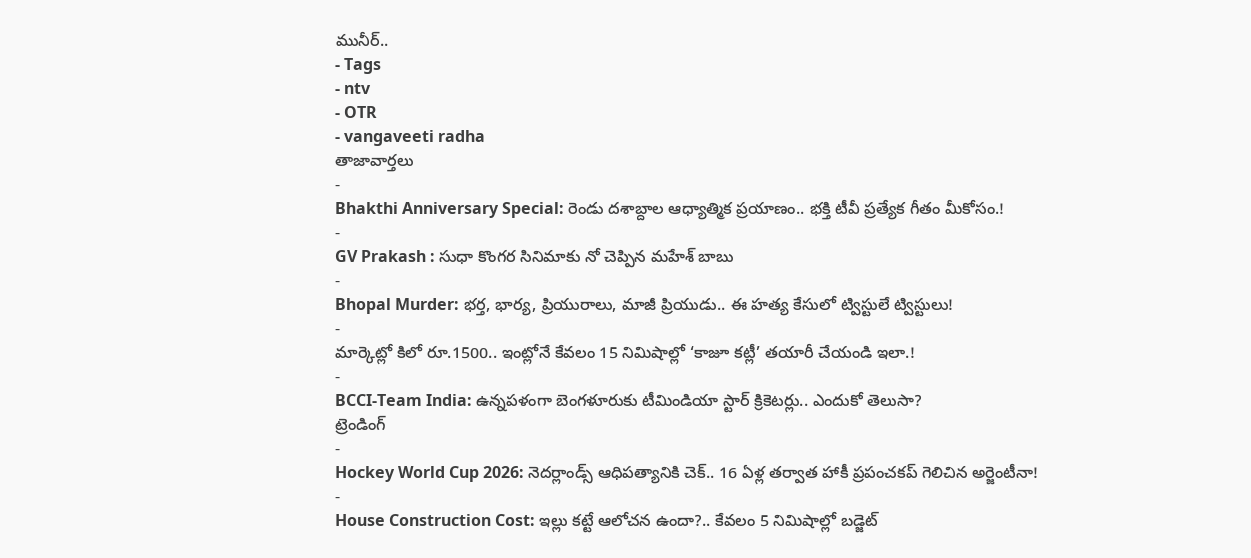మునీర్..
- Tags
- ntv
- OTR
- vangaveeti radha
తాజావార్తలు
-
Bhakthi Anniversary Special: రెండు దశాబ్దాల ఆధ్యాత్మిక ప్రయాణం.. భక్తి టీవీ ప్రత్యేక గీతం మీకోసం.!
-
GV Prakash : సుధా కొంగర సినిమాకు నో చెప్పిన మహేశ్ బాబు
-
Bhopal Murder: భర్త, భార్య, ప్రియురాలు, మాజీ ప్రియుడు.. ఈ హత్య కేసులో ట్విస్టులే ట్విస్టులు!
-
మార్కెట్లో కిలో రూ.1500.. ఇంట్లోనే కేవలం 15 నిమిషాల్లో ‘కాజూ కట్లీ’ తయారీ చేయండి ఇలా.!
-
BCCI-Team India: ఉన్నపళంగా బెంగళూరుకు టీమిండియా స్టార్ క్రికెటర్లు.. ఎందుకో తెలుసా?
ట్రెండింగ్
-
Hockey World Cup 2026: నెదర్లాండ్స్ ఆధిపత్యానికి చెక్.. 16 ఏళ్ల తర్వాత హాకీ ప్రపంచకప్ గెలిచిన అర్జెంటీనా!
-
House Construction Cost: ఇల్లు కట్టే ఆలోచన ఉందా?.. కేవలం 5 నిమిషాల్లో బడ్జెట్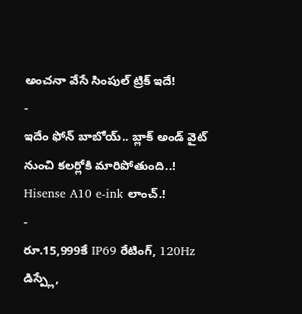అంచనా వేసే సింపుల్ ట్రిక్ ఇదే!
-
ఇదేం ఫోన్ బాబోయ్.. బ్లాక్ అండ్ వైట్ నుంచి కలర్లోకి మారిపోతుంది..! Hisense A10 e-ink లాంచ్.!
-
రూ.15,999కే IP69 రేటింగ్, 120Hz డిస్ప్లే,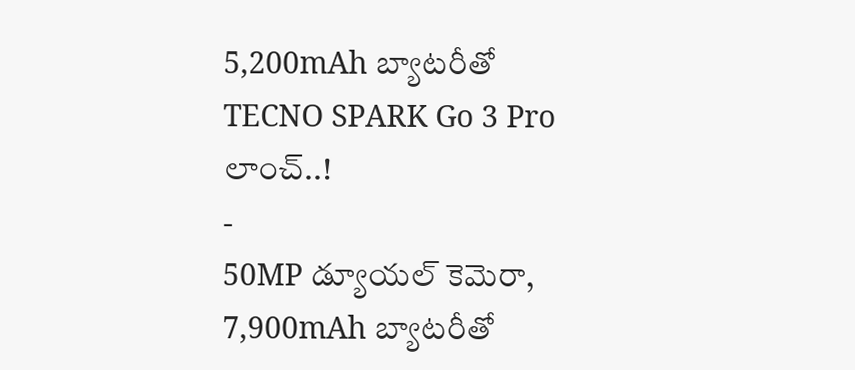5,200mAh బ్యాటరీతో TECNO SPARK Go 3 Pro లాంచ్..!
-
50MP డ్యూయల్ కెమెరా, 7,900mAh బ్యాటరీతో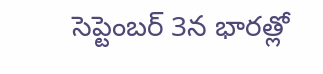సెప్టెంబర్ 3న భారత్లో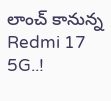లాంచ్ కానున్న Redmi 17 5G..!